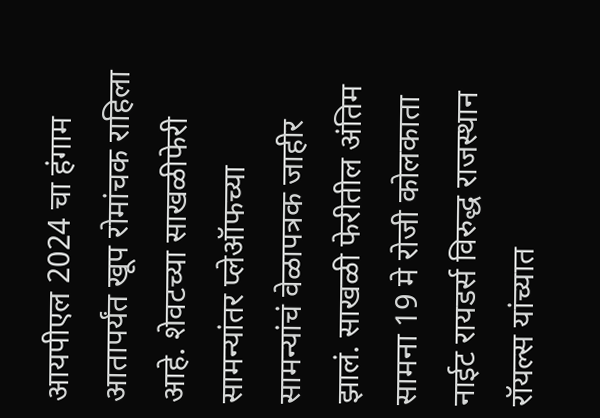आयपीएल 2024 चा हंगाम आतापर्यंत खूप रोमांचक राहिला आहे. शेवटच्या साखळीफेरी सामन्यांतर प्लेऑफच्या सामन्यांचं वेळापत्रक जाहीर झालं. साखळी फेरीतील अंतिम सामना 19 मे रोजी कोलकाता नाईट रायडर्स विरुद्ध राजस्थान रॉयल्स यांच्यात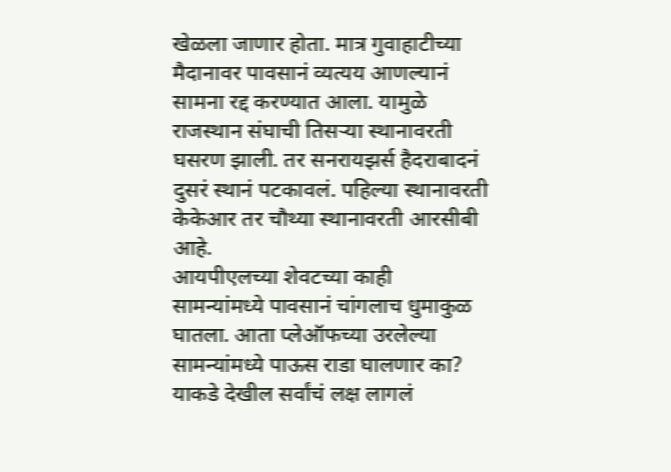खेळला जाणार होता. मात्र गुवाहाटीच्या मैदानावर पावसानं व्यत्यय आणल्यानं सामना रद्द करण्यात आला. यामुळे राजस्थान संघाची तिसऱ्या स्थानावरती घसरण झाली. तर सनरायझर्स हैदराबादनं दुसरं स्थानं पटकावलं. पहिल्या स्थानावरती केकेआर तर चौथ्या स्थानावरती आरसीबी आहे.
आयपीएलच्या शेवटच्या काही सामन्यांमध्ये पावसानं चांगलाच धुमाकुळ घातला. आता प्लेऑफच्या उरलेल्या सामन्यांमध्ये पाऊस राडा घालणार का? याकडे देखील सर्वांचं लक्ष लागलं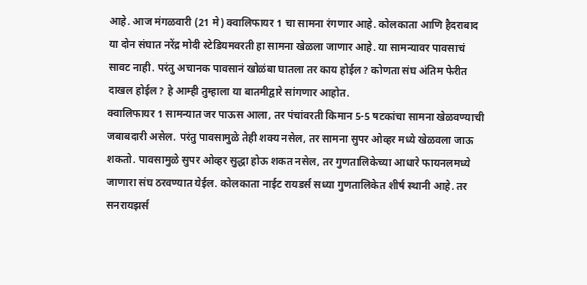आहे. आज मंगळवारी (21 मे) क्वालिफायर 1 चा सामना रंगणार आहे. कोलकाता आणि हैदराबाद या दोन संघात नरेंद्र मोदी स्टेडियमवरती हा सामना खेळला जाणार आहे. या सामन्यावर पावसाचं सावट नाही. परंतु अचानक पावसानं खोळंबा घातला तर काय होईल? कोणता संघ अंतिम फेरीत दाखल होईल? हे आम्ही तुम्हाला या बातमीद्वारे सांगणार आहोत.
क्वालिफायर 1 सामन्यात जर पाऊस आला, तर पंचांवरती किमान 5-5 षटकांचा सामना खेळवण्याची जबाबदारी असेल. परंतु पावसामुळे तेही शक्य नसेल, तर सामना सुपर ओव्हर मध्ये खेळवला जाऊ शकतो. पावसामुळे सुपर ओव्हर सुद्धा होऊ शकत नसेल, तर गुणतालिकेच्या आधारे फायनलमध्ये जाणारा संघ ठरवण्यात येईल. कोलकाता नाईट रायडर्स सध्या गुणतालिकेत शीर्ष स्थानी आहे. तर सनरायझर्स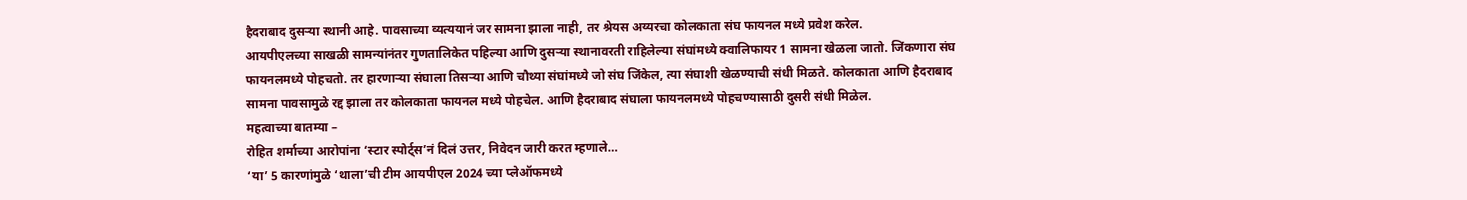हैदराबाद दुसऱ्या स्थानी आहे. पावसाच्या व्यत्ययानं जर सामना झाला नाही, तर श्रेयस अय्यरचा कोलकाता संघ फायनल मध्ये प्रवेश करेल.
आयपीएलच्या साखळी सामन्यांनंतर गुणतालिकेत पहिल्या आणि दुसऱ्या स्थानावरती राहिलेल्या संघांमध्ये क्वालिफायर 1 सामना खेळला जातो. जिंकणारा संघ फायनलमध्ये पोहचतो. तर हारणाऱ्या संघाला तिसऱ्या आणि चौथ्या संघांमध्ये जो संघ जिंकेल, त्या संघाशी खेळण्याची संधी मिळते. कोलकाता आणि हैदराबाद सामना पावसामुळे रद्द झाला तर कोलकाता फायनल मध्ये पोहचेल. आणि हैदराबाद संघाला फायनलमध्ये पोहचण्यासाठी दुसरी संधी मिळेल.
महत्वाच्या बातम्या –
रोहित शर्माच्या आरोपांना ‘स्टार स्पोर्ट्स’नं दिलं उत्तर, निवेदन जारी करत म्हणाले…
‘या’ 5 कारणांमुळे ‘थाला’ची टीम आयपीएल 2024 च्या प्लेऑफमध्ये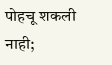पोहचू शकली नाही;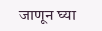जाणून घ्या